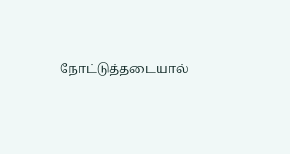நோட்டுத்தடையால்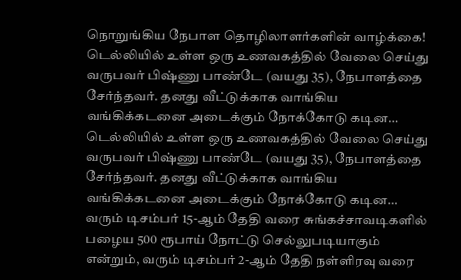நொறுங்கிய நேபாள தொழிலாளர்களின் வாழ்க்கை!
டெல்லியில் உள்ள ஒரு உணவகத்தில் வேலை செய்து வருபவர் பிஷ்ணு பாண்டே (வயது 35), நேபாளத்தை சேர்ந்தவர். தனது வீட்டுக்காக வாங்கிய வங்கிக்கடனை அடைக்கும் நோக்கோடு கடின…
டெல்லியில் உள்ள ஒரு உணவகத்தில் வேலை செய்து வருபவர் பிஷ்ணு பாண்டே (வயது 35), நேபாளத்தை சேர்ந்தவர். தனது வீட்டுக்காக வாங்கிய வங்கிக்கடனை அடைக்கும் நோக்கோடு கடின…
வரும் டிசம்பர் 15-ஆம் தேதி வரை சுங்கச்சாவடிகளில் பழைய 500 ரூபாய் நோட்டு செல்லுபடியாகும் என்றும், வரும் டிசம்பர் 2-ஆம் தேதி நள்ளிரவு வரை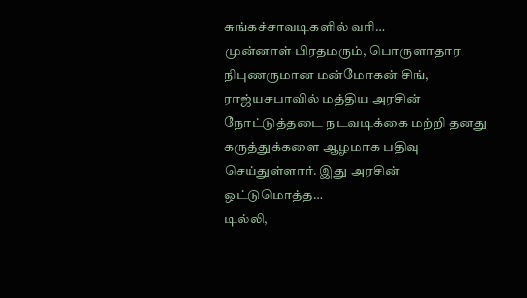சுங்கச்சாவடிகளில் வரி…
முன்னாள் பிரதமரும், பொருளாதார நிபுணருமான மன்மோகன் சிங், ராஜ்யசபாவில் மத்திய அரசின் நோட்டுத்தடை நடவடிக்கை மற்றி தனது கருத்துக்களை ஆழமாக பதிவு செய்துள்ளார். இது அரசின் ஒட்டுமொத்த…
டில்லி,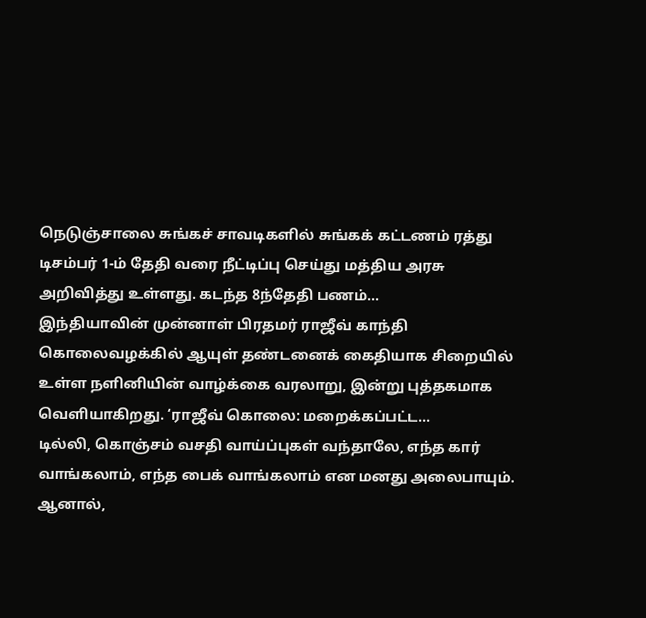நெடுஞ்சாலை சுங்கச் சாவடிகளில் சுங்கக் கட்டணம் ரத்து டிசம்பர் 1-ம் தேதி வரை நீட்டிப்பு செய்து மத்திய அரசு அறிவித்து உள்ளது. கடந்த 8ந்தேதி பணம்…
இந்தியாவின் முன்னாள் பிரதமர் ராஜீவ் காந்தி கொலைவழக்கில் ஆயுள் தண்டனைக் கைதியாக சிறையில் உள்ள நளினியின் வாழ்க்கை வரலாறு, இன்று புத்தகமாக வெளியாகிறது. ‘ராஜீவ் கொலை: மறைக்கப்பட்ட…
டில்லி, கொஞ்சம் வசதி வாய்ப்புகள் வந்தாலே, எந்த கார் வாங்கலாம், எந்த பைக் வாங்கலாம் என மனது அலைபாயும். ஆனால்,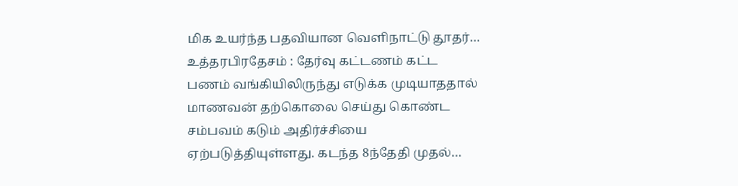மிக உயர்ந்த பதவியான வெளிநாட்டு தூதர்…
உத்தரபிரதேசம் : தேர்வு கட்டணம் கட்ட பணம் வங்கியிலிருந்து எடுக்க முடியாததால் மாணவன் தற்கொலை செய்து கொண்ட சம்பவம் கடும் அதிர்ச்சியை ஏற்படுத்தியுள்ளது. கடந்த 8ந்தேதி முதல்…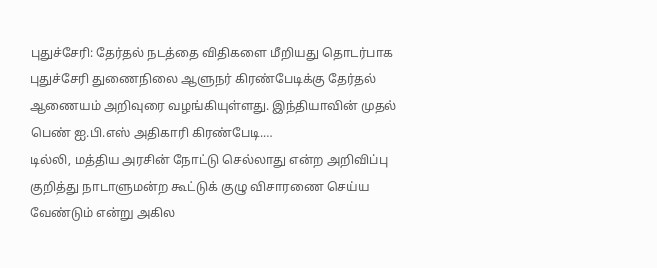புதுச்சேரி: தேர்தல் நடத்தை விதிகளை மீறியது தொடர்பாக புதுச்சேரி துணைநிலை ஆளுநர் கிரண்பேடிக்கு தேர்தல் ஆணையம் அறிவுரை வழங்கியுள்ளது. இந்தியாவின் முதல் பெண் ஐ.பி.எஸ் அதிகாரி கிரண்பேடி.…
டில்லி, மத்திய அரசின் நோட்டு செல்லாது என்ற அறிவிப்பு குறித்து நாடாளுமன்ற கூட்டுக் குழு விசாரணை செய்ய வேண்டும் என்று அகில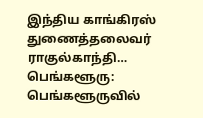இந்திய காங்கிரஸ் துணைத்தலைவர் ராகுல்காந்தி…
பெங்களூரு: பெங்களூருவில்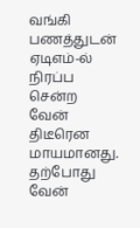வங்கி பணத்துடன் ஏடிஎம்-ல் நிரப்ப சென்ற வேன் திடீரென மாயமானது. தற்போது வேன்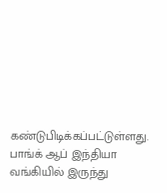கண்டுபிடிக்கப்பட்டுள்ளது. பாங்க் ஆப் இந்தியா வங்கியில் இருந்து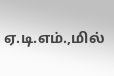ஏ.டி.எம்.,மில்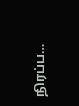நிரப்ப…